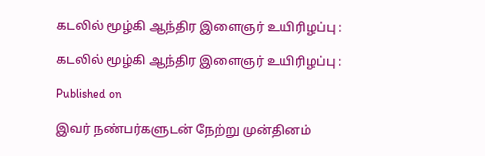கடலில் மூழ்கி ஆந்திர இளைஞர் உயிரிழப்பு :

கடலில் மூழ்கி ஆந்திர இளைஞர் உயிரிழப்பு :

Published on

இவர் நண்பர்களுடன் நேற்று முன்தினம்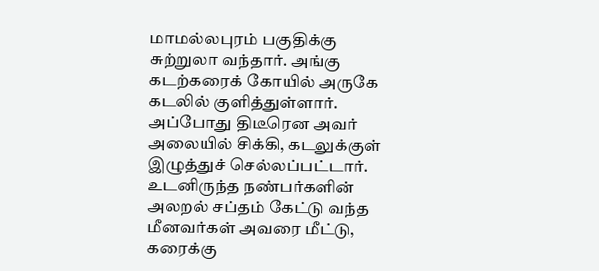மாமல்லபுரம் பகுதிக்கு சுற்றுலா வந்தார். அங்கு கடற்கரைக் கோயில் அருகே கடலில் குளித்துள்ளார். அப்போது திடீரென அவர் அலையில் சிக்கி, கடலுக்குள் இழுத்துச் செல்லப்பட்டார். உடனிருந்த நண்பர்களின் அலறல் சப்தம் கேட்டு வந்த மீனவர்கள் அவரை மீட்டு, கரைக்கு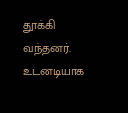தூக்கி வந்தனர். உடனடியாக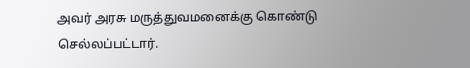அவர் அரசு மருத்துவமனைக்கு கொண்டு செல்லப்பட்டார்.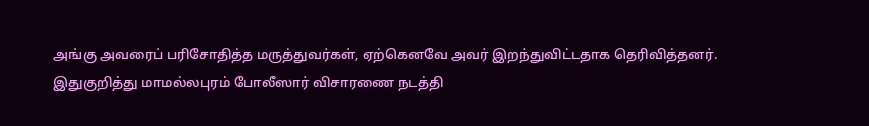அங்கு அவரைப் பரிசோதித்த மருத்துவர்கள், ஏற்கெனவே அவர் இறந்துவிட்டதாக தெரிவித்தனர். இதுகுறித்து மாமல்லபுரம் போலீஸார் விசாரணை நடத்தி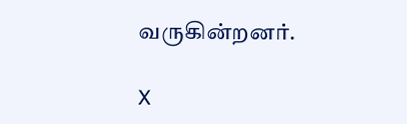வருகின்றனர்.

X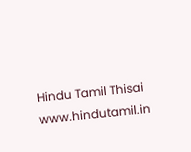Hindu Tamil Thisai
www.hindutamil.in